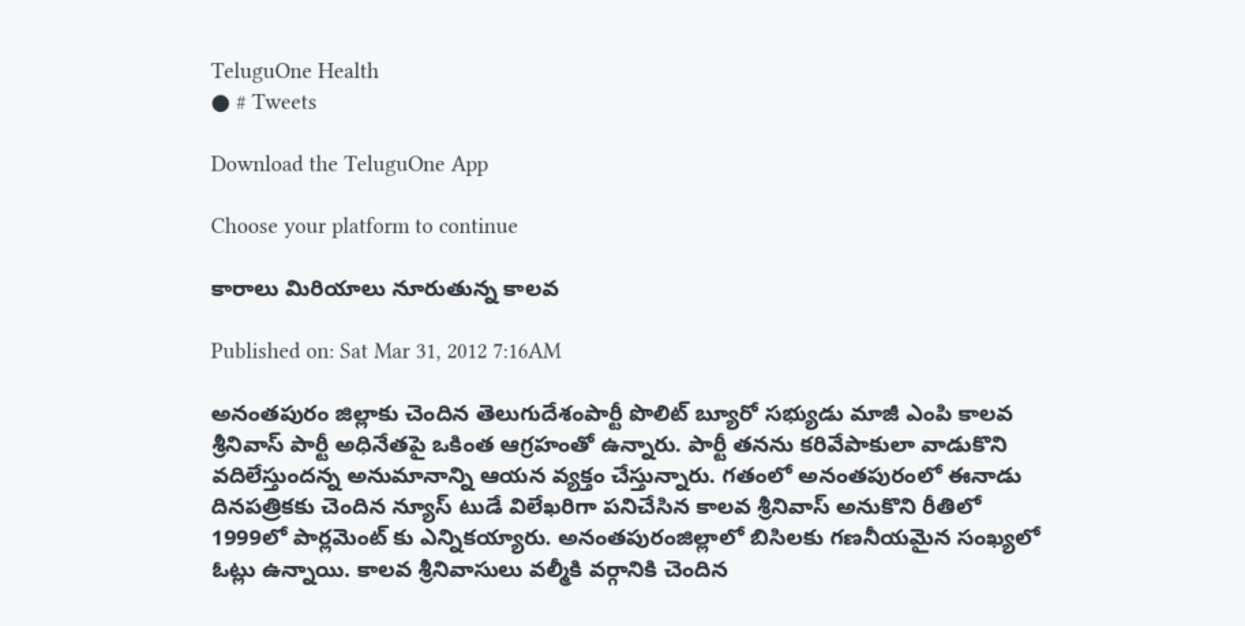TeluguOne Health
● # Tweets

Download the TeluguOne App

Choose your platform to continue

కారాలు మిరియాలు నూరుతున్న కాలవ

Published on: Sat Mar 31, 2012 7:16AM

అనంతపురం జిల్లాకు చెందిన తెలుగుదేశంపార్టీ పొలిట్ బ్యూరో సభ్యుడు మాజీ ఎంపి కాలవ శ్రీనివాస్ పార్టీ అధినేతపై ఒకింత ఆగ్రహంతో ఉన్నారు. పార్టీ తనను కరివేపాకులా వాడుకొని వదిలేస్తుందన్న అనుమానాన్ని ఆయన వ్యక్తం చేస్తున్నారు. గతంలో అనంతపురంలో ఈనాడు దినపత్రికకు చెందిన న్యూస్ టుడే విలేఖరిగా పనిచేసిన కాలవ శ్రీనివాస్ అనుకొని రీతిలో 1999లో పార్లమెంట్ కు ఎన్నికయ్యారు. అనంతపురంజిల్లాలో బిసిలకు గణనీయమైన సంఖ్యలో ఓట్లు ఉన్నాయి. కాలవ శ్రీనివాసులు వల్మీకి వర్గానికి చెందిన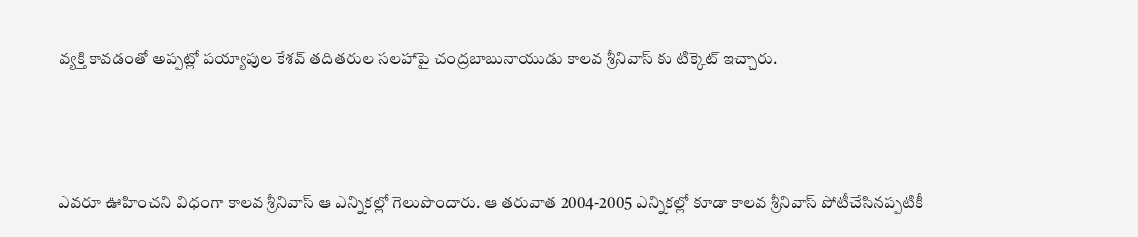వ్యక్తి కావడంతో అప్పట్లో పయ్యాపుల కేశవ్ తదితరుల సలహాపై చంద్రబాబునాయుడు కాలవ శ్రీనివాస్ కు టిక్కెట్ ఇచ్చారు.



ఎవరూ ఊహించని విధంగా కాలవ శ్రీనివాస్ ఆ ఎన్నికల్లో గెలుపొందారు. ఆ తరువాత 2004-2005 ఎన్నికల్లో కూడా కాలవ శ్రీనివాస్ పోటీచేసినప్పటికీ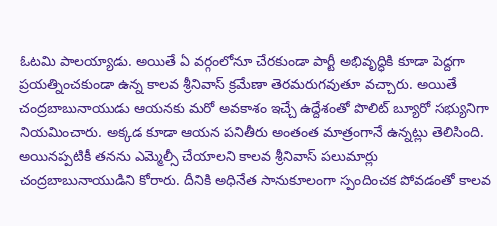ఓటమి పాలయ్యాడు. అయితే ఏ వర్గంలోనూ చేరకుండా పార్టీ అభివృద్ధికి కూడా పెద్దగా ప్రయత్నించకుండా ఉన్న కాలవ శ్రీనివాస్ క్రమేణా తెరమరుగవుతూ వచ్చారు. అయితే చంద్రబాబునాయుడు ఆయనకు మరో అవకాశం ఇచ్చే ఉద్దేశంతో పొలిట్ బ్యూరో సభ్యునిగా నియమించారు. అక్కడ కూడా ఆయన పనితీరు అంతంత మాత్రంగానే ఉన్నట్లు తెలిసింది. అయినప్పటికీ తనను ఎమ్మెల్సీ చేయాలని కాలవ శ్రీనివాస్ పలుమార్లు చంద్రబాబునాయుడిని కోరారు. దీనికి అధినేత సానుకూలంగా స్పందించక పోవడంతో కాలవ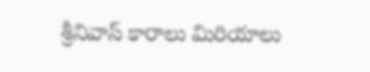శ్రీనివాస్ కారాలు మిరియాలు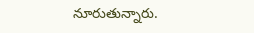నూరుతున్నారు.